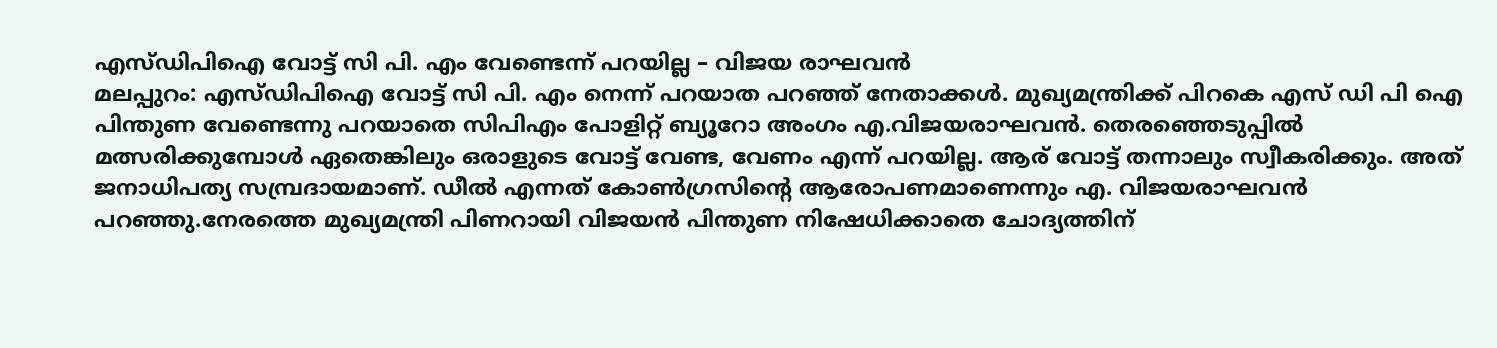എസ്ഡിപിഐ വോട്ട് സി പി. എം വേണ്ടെന്ന് പറയില്ല – വിജയ രാഘവൻ
മലപ്പുറം: എസ്ഡിപിഐ വോട്ട് സി പി. എം നെന്ന് പറയാത പറഞ്ഞ് നേതാക്കൾ. മുഖ്യമന്ത്രിക്ക് പിറകെ എസ് ഡി പി ഐ പിന്തുണ വേണ്ടെന്നു പറയാതെ സിപിഎം പോളിറ്റ് ബ്യൂറോ അംഗം എ.വിജയരാഘവൻ. തെരഞ്ഞെടുപ്പിൽ മത്സരിക്കുമ്പോൾ ഏതെങ്കിലും ഒരാളുടെ വോട്ട് വേണ്ട, വേണം എന്ന് പറയില്ല. ആര് വോട്ട് തന്നാലും സ്വീകരിക്കും. അത് ജനാധിപത്യ സമ്പ്രദായമാണ്. ഡീൽ എന്നത് കോൺഗ്രസിന്റെ ആരോപണമാണെന്നും എ. വിജയരാഘവൻ പറഞ്ഞു.നേരത്തെ മുഖ്യമന്ത്രി പിണറായി വിജയൻ പിന്തുണ നിഷേധിക്കാതെ ചോദ്യത്തിന്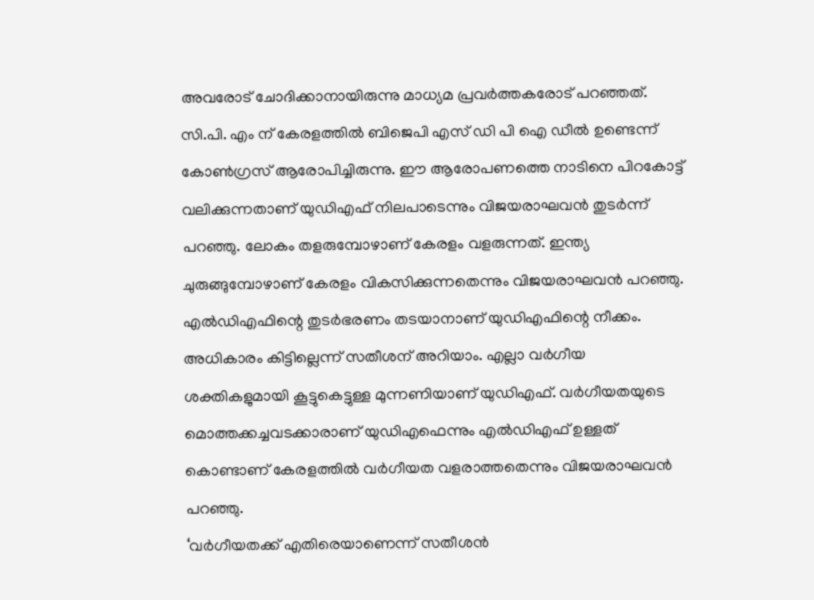അവരോട് ചോദിക്കാനായിരുന്നു മാധ്യമ പ്രവർത്തകരോട് പറഞ്ഞത്. സി.പി. എം ന് കേരളത്തിൽ ബിജെപി എസ് ഡി പി ഐ ഡീൽ ഉണ്ടെന്ന് കോൺഗ്രസ് ആരോപിച്ചിരുന്നു. ഈ ആരോപണത്തെ നാടിനെ പിറകോട്ട് വലിക്കുന്നതാണ് യുഡിഎഫ് നിലപാടെന്നും വിജയരാഘവൻ തുടർന്ന് പറഞ്ഞു. ലോകം തളരുമ്പോഴാണ് കേരളം വളരുന്നത്. ഇന്ത്യ ചുരുങ്ങുമ്പോഴാണ് കേരളം വികസിക്കുന്നതെന്നും വിജയരാഘവൻ പറഞ്ഞു.
എൽഡിഎഫിന്റെ തുടർഭരണം തടയാനാണ് യുഡിഎഫിന്റെ നീക്കം. അധികാരം കിട്ടില്ലെന്ന് സതീശന് അറിയാം. എല്ലാ വർഗീയ ശക്തികളുമായി കൂട്ടുകെട്ടുള്ള മുന്നണിയാണ് യുഡിഎഫ്. വർഗീയതയുടെ മൊത്തക്കച്ചവടക്കാരാണ് യുഡിഎഫെന്നും എൽഡിഎഫ് ഉള്ളത് കൊണ്ടാണ് കേരളത്തിൽ വർഗീയത വളരാത്തതെന്നും വിജയരാഘവൻ പറഞ്ഞു.
‘വർഗീയതക്ക് എതിരെയാണെന്ന് സതീശൻ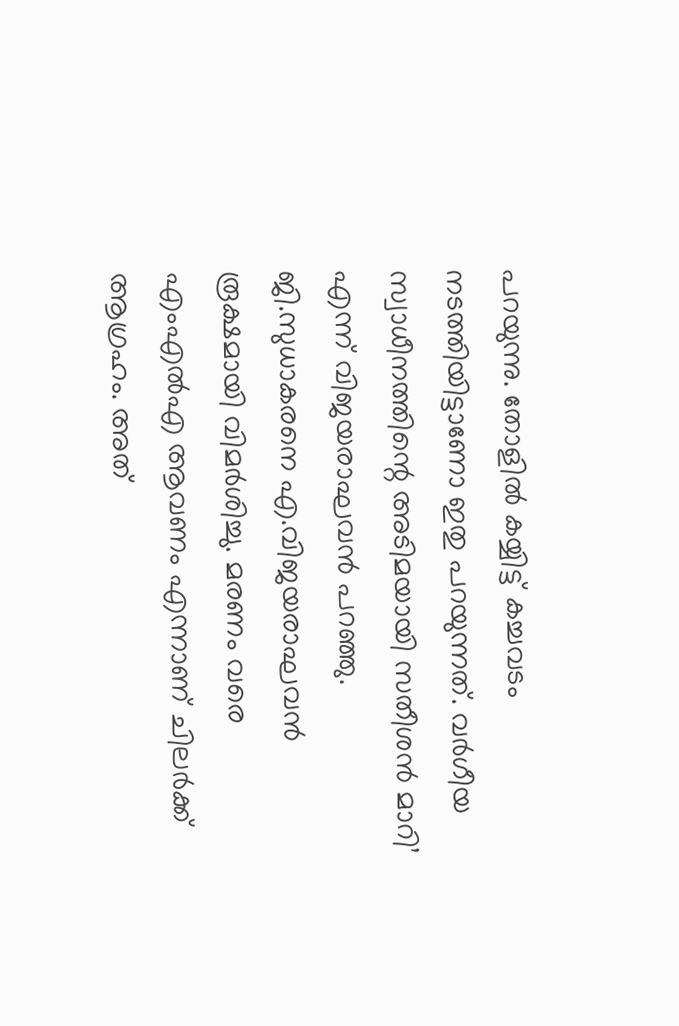പറയുന്നു. തോളിൽ കയ്യിട്ട് കച്ചവടം നടത്തിയിട്ടാണോ ഇതു പറയുന്നത്. വർഗീയ സ്വാധീനത്തിന്റെ അടിമയായി സതീശൻ മാറി’ എന്ന് വിജയരാഘവൻ പറഞ്ഞു.
ജി.സുധാകരനെ എ.വിജയരാഘവൻ രൂക്ഷമായി വിമർശിച്ചു. മരണം വരെ എംഎൽഎ ആവണം എന്നാണ് ചിലർക്ക് ആഗ്രഹം. അത്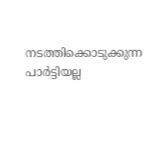നടത്തിക്കൊടുക്കുന്ന പാർട്ടിയല്ല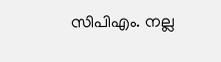സിപിഎം. നല്ല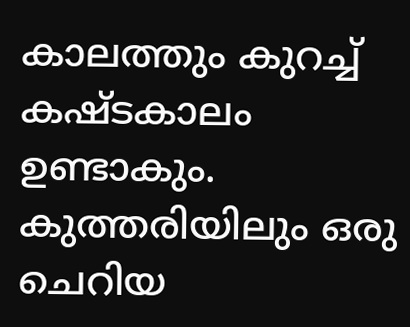കാലത്തും കുറച്ച് കഷ്ടകാലം ഉണ്ടാകും. കുത്തരിയിലും ഒരു ചെറിയ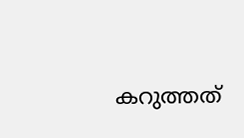കറുത്തത്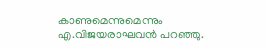കാണുമെന്നുമെന്നും എ.വിജയരാഘവൻ പറഞ്ഞു.